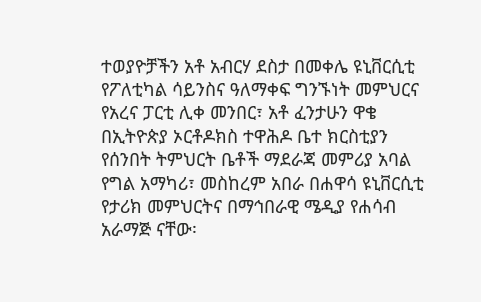ተወያዮቻችን አቶ አብርሃ ደስታ በመቀሌ ዩኒቨርሲቲ የፖለቲካል ሳይንስና ዓለማቀፍ ግንኙነት መምህርና የአረና ፓርቲ ሊቀ መንበር፣ አቶ ፈንታሁን ዋቄ በኢትዮጵያ ኦርቶዶክስ ተዋሕዶ ቤተ ክርስቲያን የሰንበት ትምህርት ቤቶች ማደራጃ መምሪያ አባል የግል አማካሪ፣ መስከረም አበራ በሐዋሳ ዩኒቨርሲቲ የታሪክ መምህርትና በማኅበራዊ ሜዲያ የሐሳብ አራማጅ ናቸው፡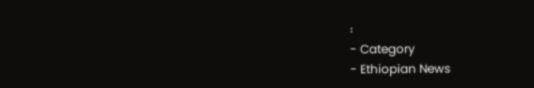፡
- Category
- Ethiopian News